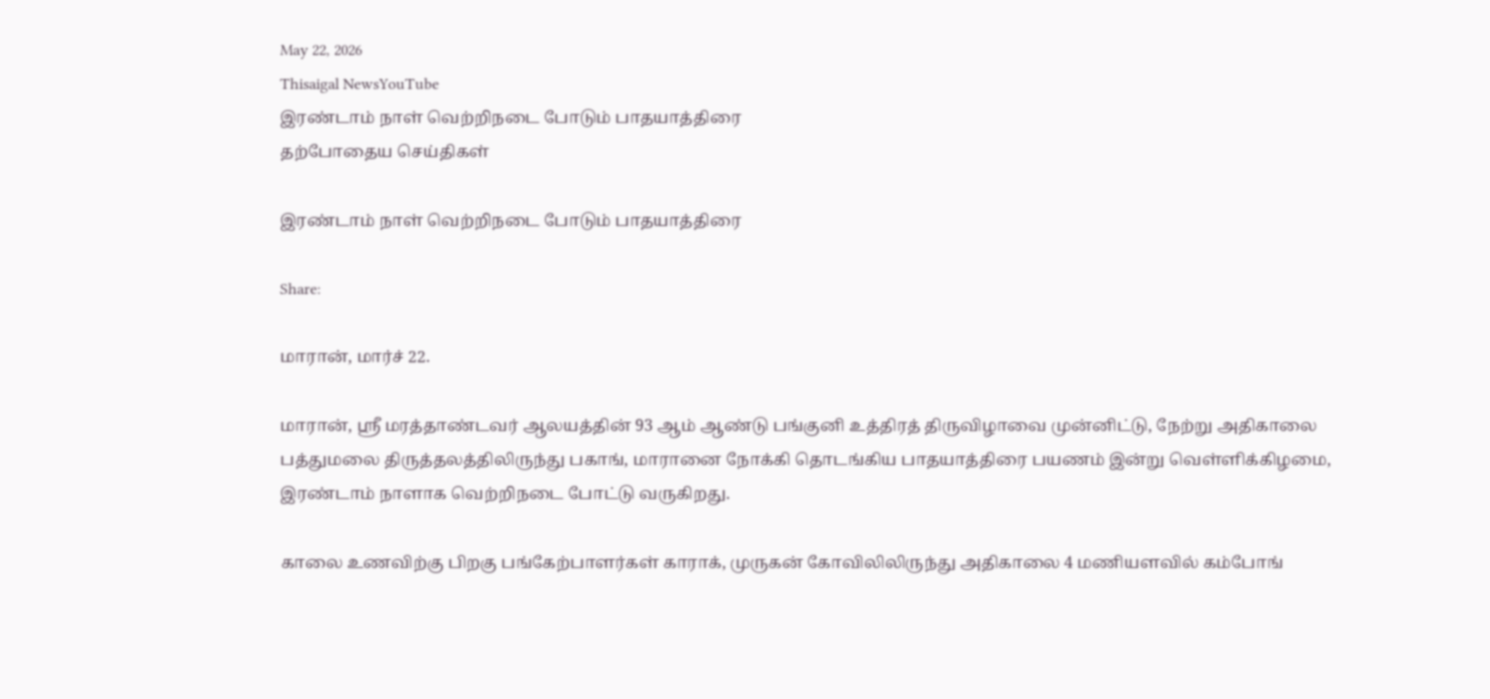May 22, 2026
Thisaigal NewsYouTube
இரண்டாம் நாள் வெற்றிநடை போடும் பாதயாத்திரை
தற்போதைய செய்திகள்

இரண்டாம் நாள் வெற்றிநடை போடும் பாதயாத்திரை

Share:

மாரான், மார்ச் 22.

மாரான், ஶ்ரீ மரத்தாண்டவர் ஆலயத்தின் 93 ஆம் ஆண்டு பங்குனி உத்திரத் திருவிழாவை முன்னிட்டு, நேற்று அதிகாலை பத்துமலை திருத்தலத்திலிருந்து பகாங், மாரானை நோக்கி தொடங்கிய பாதயாத்திரை பயணம் இன்று வெள்ளிக்கிழமை, இரண்டாம் நாளாக வெற்றிநடை போட்டு வருகிறது.

காலை உணவிற்கு பிறகு பங்கேற்பாளர்கள் காராக், முருகன் கோவிலிலிருந்து அதிகாலை 4 மணியளவில் கம்போங்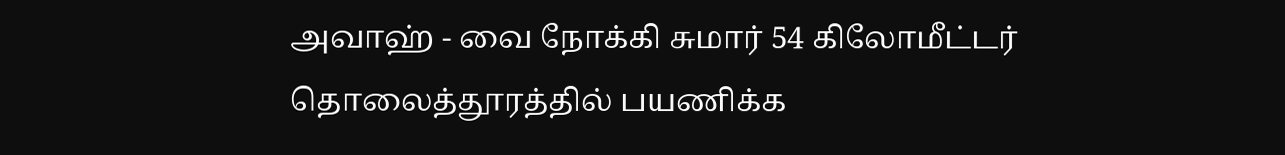அவாஹ் - வை நோக்கி சுமார் 54 கிலோமீட்டர் தொலைத்தூரத்தில் பயணிக்க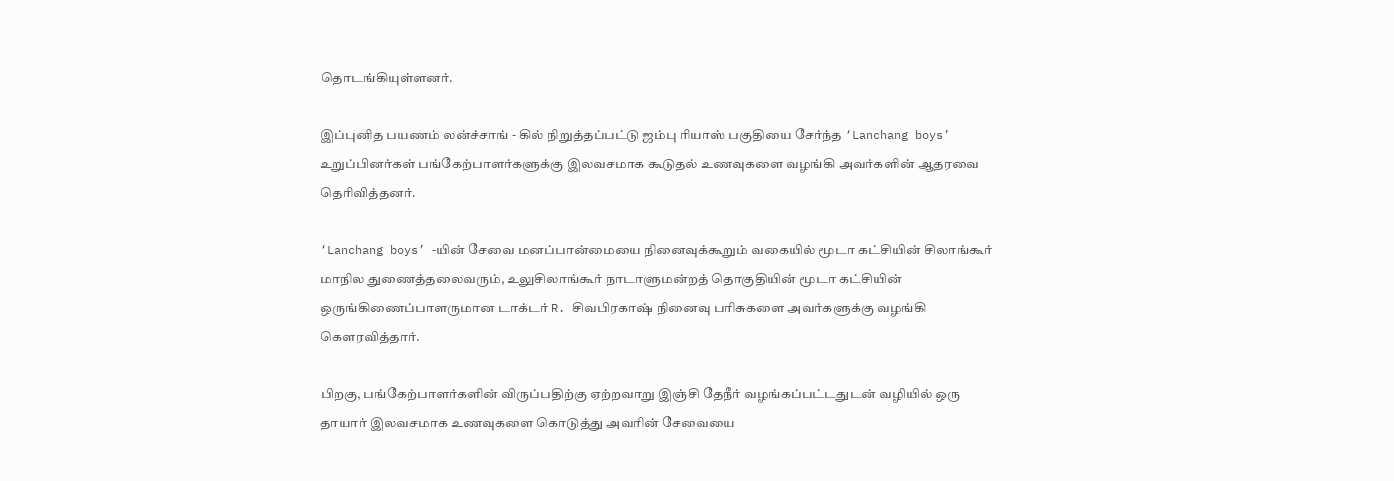தொடங்கியுள்ளனர்.

இப்புனித பயணம் லன்ச்சாங் - கில் நிறுத்தப்பட்டு ஜம்பு ரியாஸ் பகுதியை சேர்ந்த ‘Lanchang boys’ உறுப்பினர்கள் பங்கேற்பாளர்களுக்கு இலவசமாக கூடுதல் உணவுகளை வழங்கி அவர்களின் ஆதரவை தெரிவித்தனர்.

‘Lanchang boys’ -யின் சேவை மனப்பான்மையை நினைவுக்கூறும் வகையில் மூடா கட்சியின் சிலாங்கூர் மாநில துணைத்தலைவரும், உலுசிலாங்கூர் நாடாளுமன்றத் தொகுதியின் மூடா கட்சியின் ஒருங்கிணைப்பாளருமான டாக்டர் R. சிவபிரகாஷ் நினைவு பரிசுகளை அவர்களுக்கு வழங்கி கௌரவித்தார்.

பிறகு, பங்கேற்பாளர்களின் விருப்பதிற்கு ஏற்றவாறு இஞ்சி தேநீர் வழங்கப்பட்டதுடன் வழியில் ஒரு தாயார் இலவசமாக உணவுகளை கொடுத்து அவரின் சேவையை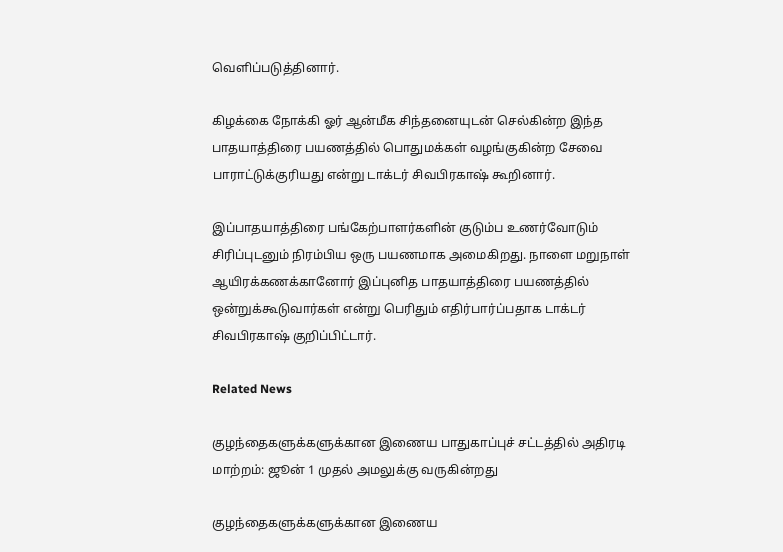வெளிப்படுத்தினார்.

கிழக்கை நோக்கி ஓர் ஆன்மீக சிந்தனையுடன் செல்கின்ற இந்த பாதயாத்திரை பயணத்தில் பொதுமக்கள் வழங்குகின்ற சேவை பாராட்டுக்குரியது என்று டாக்டர் சிவபிரகாஷ் கூறினார்.

இப்பாதயாத்திரை பங்கேற்பாளர்களின் குடும்ப உணர்வோடும் சிரிப்புடனும் நிரம்பிய ஒரு பயணமாக அமைகிறது. நாளை மறுநாள் ஆயிரக்கணக்கானோர் இப்புனித பாதயாத்திரை பயணத்தில் ஒன்றுக்கூடுவார்கள் என்று பெரிதும் எதிர்பார்ப்பதாக டாக்டர் சிவபிரகாஷ் குறிப்பிட்டார்.

Related News

குழந்தைகளுக்களுக்கான இணைய பாதுகாப்புச் சட்டத்தில் அதிரடி மாற்றம்: ஜூன் 1 முதல் அமலுக்கு வருகின்றது

குழந்தைகளுக்களுக்கான இணைய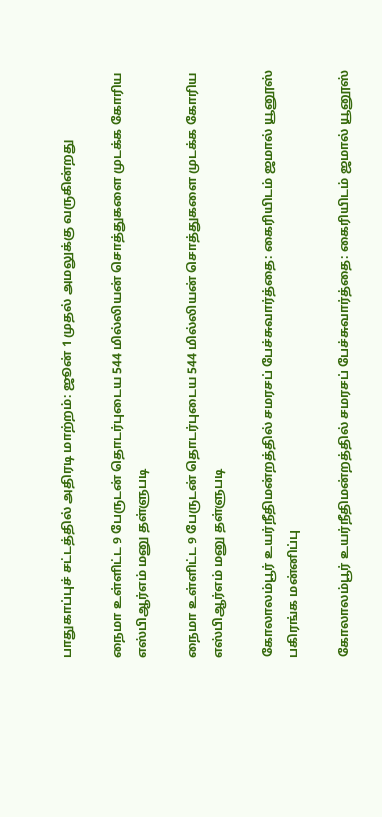பாதுகாப்புச் சட்டத்தில் அதிரடி மாற்றம்: ஜூன் 1 முதல் அமலுக்கு வருகின்றது

நைமா உள்ளிட்ட 9 பேருடன் தொடர்புடைய 544 மில்லியன் சொத்துகளை முடக்க கோரிய எஸ்பிஆர்எம் மனு தள்ளுபடி

நைமா உள்ளிட்ட 9 பேருடன் தொடர்புடைய 544 மில்லியன் சொத்துகளை முடக்க கோரிய எஸ்பிஆர்எம் மனு தள்ளுபடி

கோலாலம்பூர் உயர்நீதிமன்றத்தில் சமரசப் பேச்சுவார்த்தை: கைரியிடம் ஜமால் யூனூஸ் பகிரங்க மன்னிப்பு

கோலாலம்பூர் உயர்நீதிமன்றத்தில் சமரசப் பேச்சுவார்த்தை: கைரியிடம் ஜமால் யூனூஸ்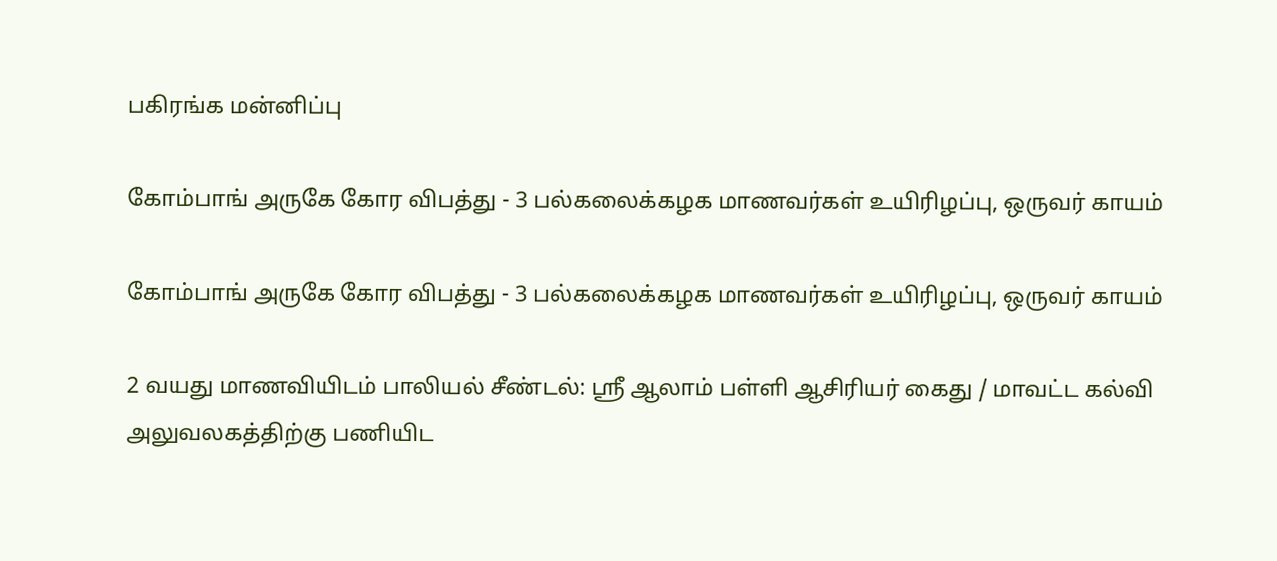பகிரங்க மன்னிப்பு

கோம்பாங் அருகே கோர விபத்து - 3 பல்கலைக்கழக மாணவர்கள் உயிரிழப்பு, ஒருவர் காயம்

கோம்பாங் அருகே கோர விபத்து - 3 பல்கலைக்கழக மாணவர்கள் உயிரிழப்பு, ஒருவர் காயம்

2 வயது மாணவியிடம் பாலியல் சீண்டல்: ஸ்ரீ ஆலாம் பள்ளி ஆசிரியர் கைது / மாவட்ட கல்வி அலுவலகத்திற்கு பணியிட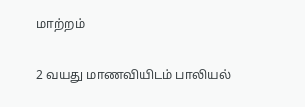மாற்றம்

2 வயது மாணவியிடம் பாலியல்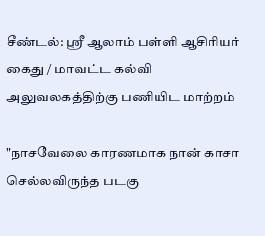சீண்டல்: ஸ்ரீ ஆலாம் பள்ளி ஆசிரியர் கைது / மாவட்ட கல்வி அலுவலகத்திற்கு பணியிட மாற்றம்

"நாசவேலை காரணமாக நான் காசா செல்லவிருந்த படகு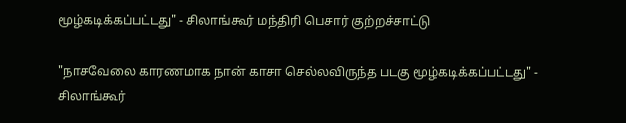மூழ்கடிக்கப்பட்டது" - சிலாங்கூர் மந்திரி பெசார் குற்றச்சாட்டு

"நாசவேலை காரணமாக நான் காசா செல்லவிருந்த படகு மூழ்கடிக்கப்பட்டது" - சிலாங்கூர்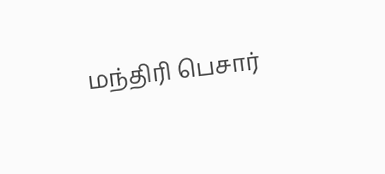மந்திரி பெசார்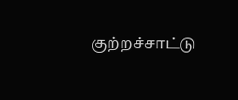குற்றச்சாட்டு